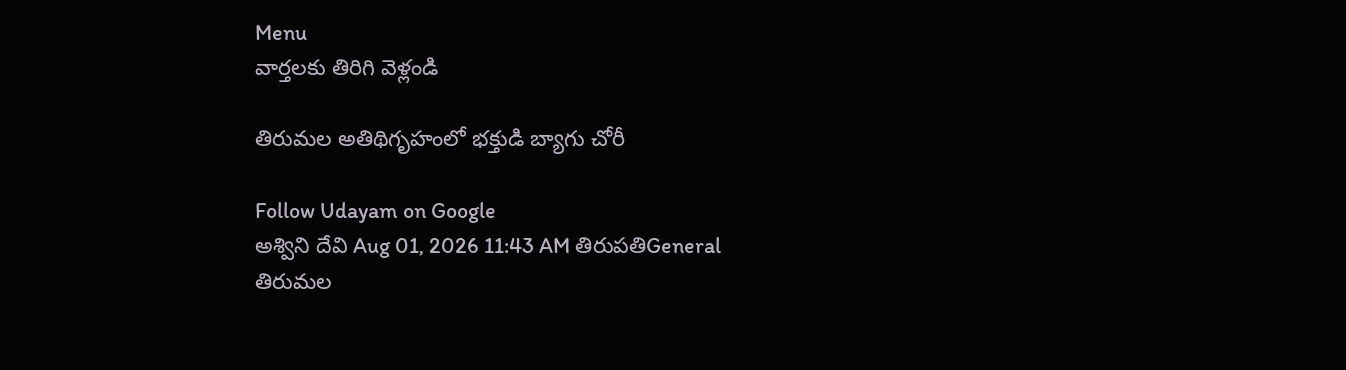Menu
వార్తలకు తిరిగి వెళ్లండి

తిరుమల అతిథిగృహంలో భక్తుడి బ్యాగు చోరీ

Follow Udayam on Google
అశ్విని దేవి Aug 01, 2026 11:43 AM తిరుపతిGeneral
తిరుమల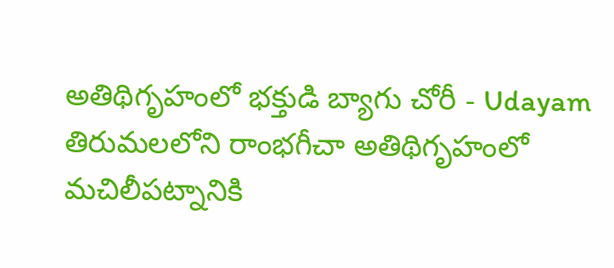అతిథిగృహంలో భక్తుడి బ్యాగు చోరీ - Udayam
తిరుమలలోని రాంభగీచా అతిథిగృహంలో మచిలీపట్నానికి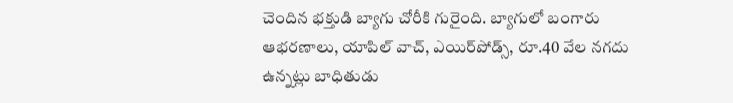చెందిన భక్తుడి బ్యాగు చోరీకి గురైంది. బ్యాగులో బంగారు ఆభరణాలు, యాపిల్‌ వాచ్, ఎయిర్‌పోడ్స్‌, రూ.40 వేల నగదు ఉన్నట్లు బాధితుడు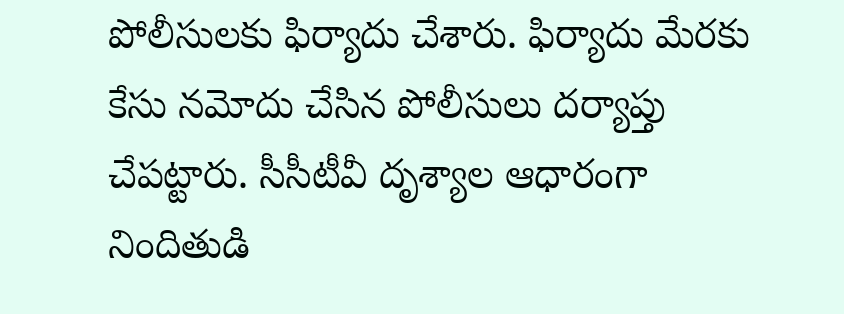పోలీసులకు ఫిర్యాదు చేశారు. ఫిర్యాదు మేరకు కేసు నమోదు చేసిన పోలీసులు దర్యాప్తు చేపట్టారు. సీసీటీవీ దృశ్యాల ఆధారంగా నిందితుడి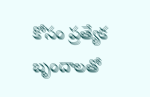కోసం ప్రత్యేక బృందాలతో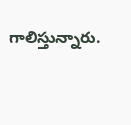గాలిస్తున్నారు.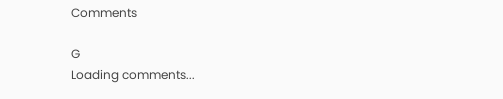Comments

G
Loading comments...